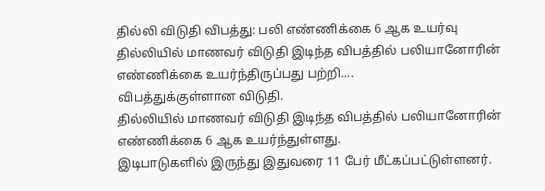தில்லி விடுதி விபத்து: பலி எண்ணிக்கை 6 ஆக உயர்வு
தில்லியில் மாணவர் விடுதி இடிந்த விபத்தில் பலியானோரின் எண்ணிக்கை உயர்ந்திருப்பது பற்றி....
விபத்துக்குள்ளான விடுதி.
தில்லியில் மாணவர் விடுதி இடிந்த விபத்தில் பலியானோரின் எண்ணிக்கை 6 ஆக உயர்ந்துள்ளது.
இடிபாடுகளில் இருந்து இதுவரை 11 பேர் மீட்கப்பட்டுள்ளனர்.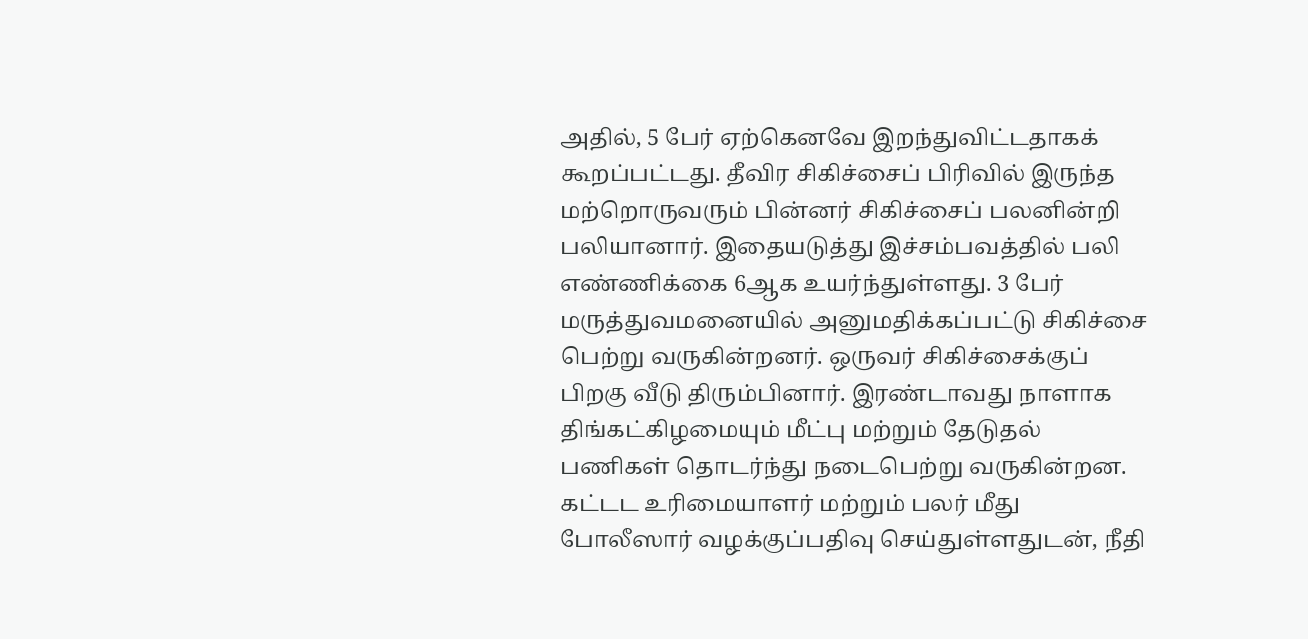அதில், 5 பேர் ஏற்கெனவே இறந்துவிட்டதாகக் கூறப்பட்டது. தீவிர சிகிச்சைப் பிரிவில் இருந்த மற்றொருவரும் பின்னர் சிகிச்சைப் பலனின்றி பலியானார். இதையடுத்து இச்சம்பவத்தில் பலி எண்ணிக்கை 6ஆக உயர்ந்துள்ளது. 3 பேர் மருத்துவமனையில் அனுமதிக்கப்பட்டு சிகிச்சை பெற்று வருகின்றனர். ஒருவர் சிகிச்சைக்குப் பிறகு வீடு திரும்பினார். இரண்டாவது நாளாக திங்கட்கிழமையும் மீட்பு மற்றும் தேடுதல் பணிகள் தொடர்ந்து நடைபெற்று வருகின்றன.
கட்டட உரிமையாளர் மற்றும் பலர் மீது போலீஸார் வழக்குப்பதிவு செய்துள்ளதுடன், நீதி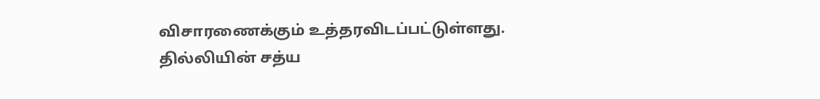விசாரணைக்கும் உத்தரவிடப்பட்டுள்ளது. தில்லியின் சத்ய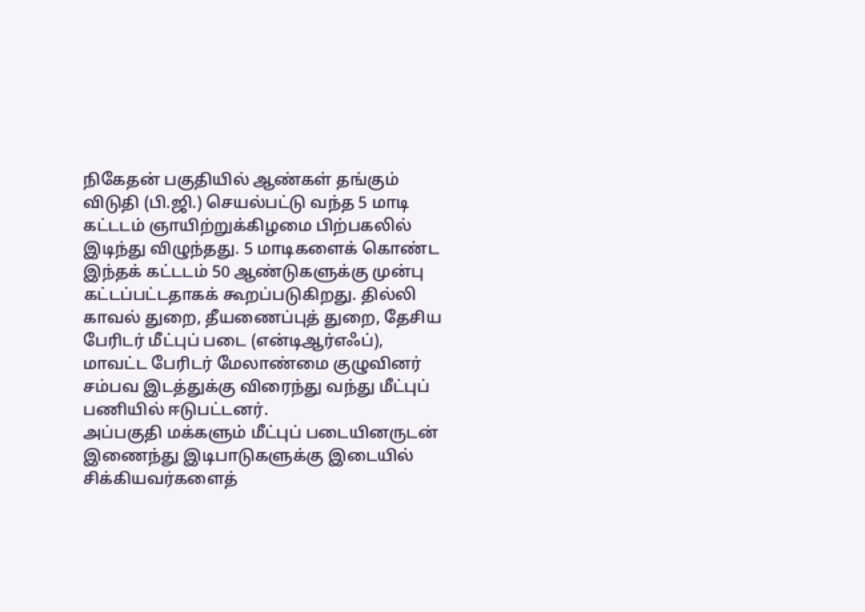நிகேதன் பகுதியில் ஆண்கள் தங்கும் விடுதி (பி.ஜி.) செயல்பட்டு வந்த 5 மாடி கட்டடம் ஞாயிற்றுக்கிழமை பிற்பகலில் இடிந்து விழுந்தது. 5 மாடிகளைக் கொண்ட இந்தக் கட்டடம் 50 ஆண்டுகளுக்கு முன்பு கட்டப்பட்டதாகக் கூறப்படுகிறது. தில்லி காவல் துறை, தீயணைப்புத் துறை, தேசிய பேரிடர் மீட்புப் படை (என்டிஆர்எஃப்), மாவட்ட பேரிடர் மேலாண்மை குழுவினர் சம்பவ இடத்துக்கு விரைந்து வந்து மீட்புப் பணியில் ஈடுபட்டனர்.
அப்பகுதி மக்களும் மீட்புப் படையினருடன் இணைந்து இடிபாடுகளுக்கு இடையில் சிக்கியவர்களைத்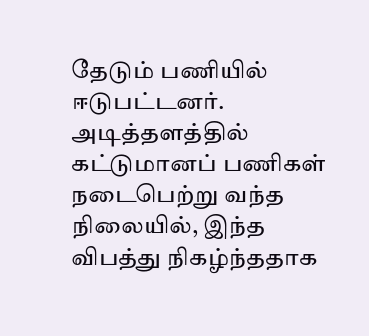தேடும் பணியில் ஈடுபட்டனர். அடித்தளத்தில் கட்டுமானப் பணிகள் நடைபெற்று வந்த நிலையில், இந்த விபத்து நிகழ்ந்ததாக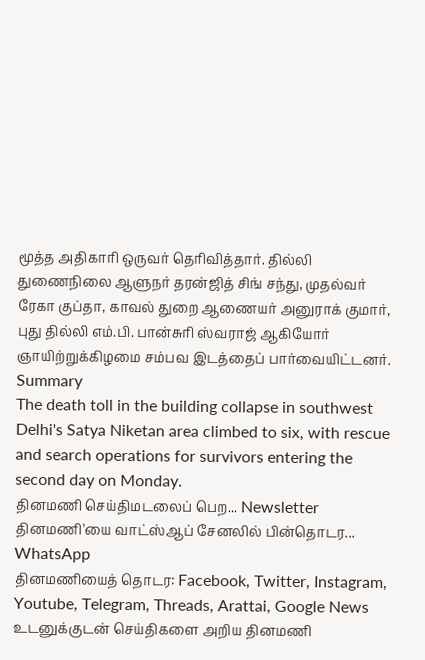மூத்த அதிகாரி ஒருவர் தெரிவித்தார். தில்லி துணைநிலை ஆளுநர் தரன்ஜித் சிங் சந்து, முதல்வர் ரேகா குப்தா, காவல் துறை ஆணையர் அனுராக் குமார், புது தில்லி எம்.பி. பான்சுரி ஸ்வராஜ் ஆகியோர் ஞாயிற்றுக்கிழமை சம்பவ இடத்தைப் பார்வையிட்டனர்.
Summary
The death toll in the building collapse in southwest Delhi's Satya Niketan area climbed to six, with rescue and search operations for survivors entering the second day on Monday.
தினமணி செய்திமடலைப் பெற... Newsletter
தினமணி'யை வாட்ஸ்ஆப் சேனலில் பின்தொடர... WhatsApp
தினமணியைத் தொடர: Facebook, Twitter, Instagram, Youtube, Telegram, Threads, Arattai, Google News
உடனுக்குடன் செய்திகளை அறிய தினமணி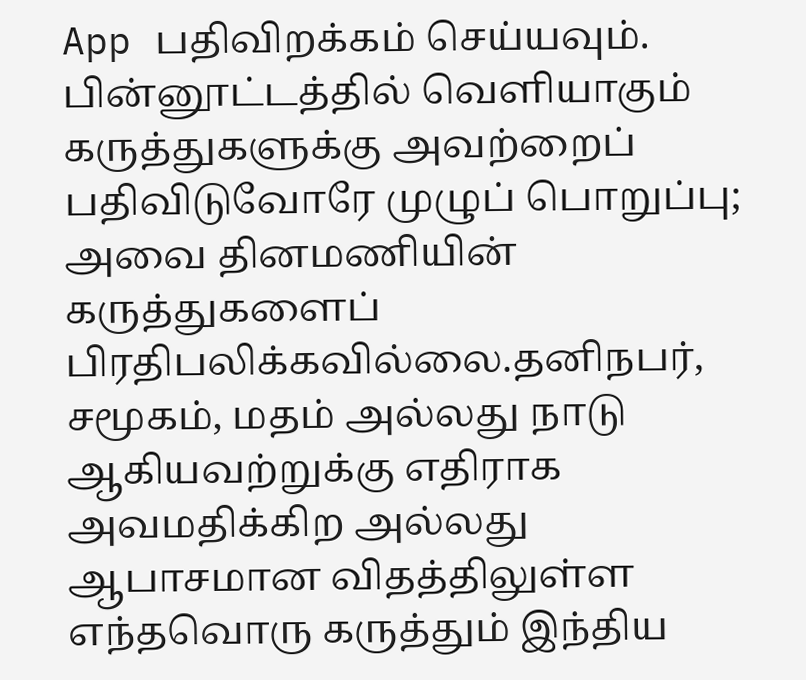App பதிவிறக்கம் செய்யவும்.
பின்னூட்டத்தில் வெளியாகும் கருத்துகளுக்கு அவற்றைப் பதிவிடுவோரே முழுப் பொறுப்பு; அவை தினமணியின் கருத்துகளைப் பிரதிபலிக்கவில்லை.தனிநபர், சமூகம், மதம் அல்லது நாடு ஆகியவற்றுக்கு எதிராக அவமதிக்கிற அல்லது ஆபாசமான விதத்திலுள்ள எந்தவொரு கருத்தும் இந்திய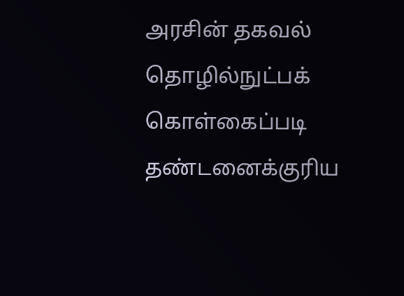அரசின் தகவல் தொழில்நுட்பக் கொள்கைப்படி தண்டனைக்குரிய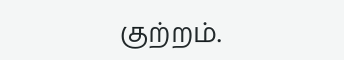குற்றம்.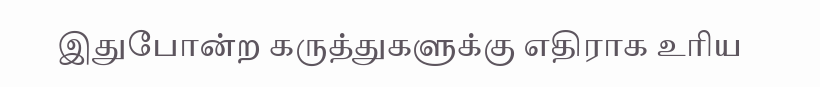இதுபோன்ற கருத்துகளுக்கு எதிராக உரிய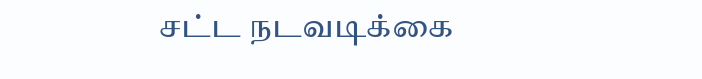சட்ட நடவடிக்கை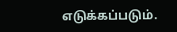எடுக்கப்படும்.